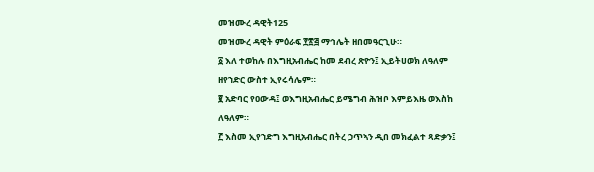መዝሙረ ዳዊት125
መዝሙረ ዳዊት ምዕራፍ ፻፳፭ ማኅሌት ዘበመዓርጊሁ።
፩ እለ ተወከሉ በእግዚአብሔር ከመ ደብረ ጽዮን፤ ኢይትሀወክ ለዓለም ዘየኀድር ውስተ ኢየሩሳሌም።
፪ አድባር የዐውዳ፤ ወእግዚአብሔር ይሜግብ ሕዝቦ እምይእዜ ወእስከ ለዓለም።
፫ እስመ ኢየኀድግ እግዚአብሔር በትረ ኃጥኣን ዲበ መክፈልተ ጻድቃን፤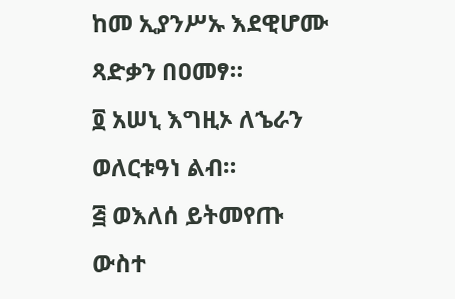ከመ ኢያንሥኡ እደዊሆሙ ጻድቃን በዐመፃ።
፬ አሠኒ እግዚኦ ለኄራን ወለርቱዓነ ልብ።
፭ ወእለሰ ይትመየጡ ውስተ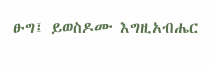ፁግ፤ ይወስዶሙ እግዚአብሔር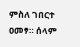ምስለ ገበርተ ዐመፃ። ሰላም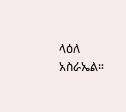ላዕለ አስራኤል።